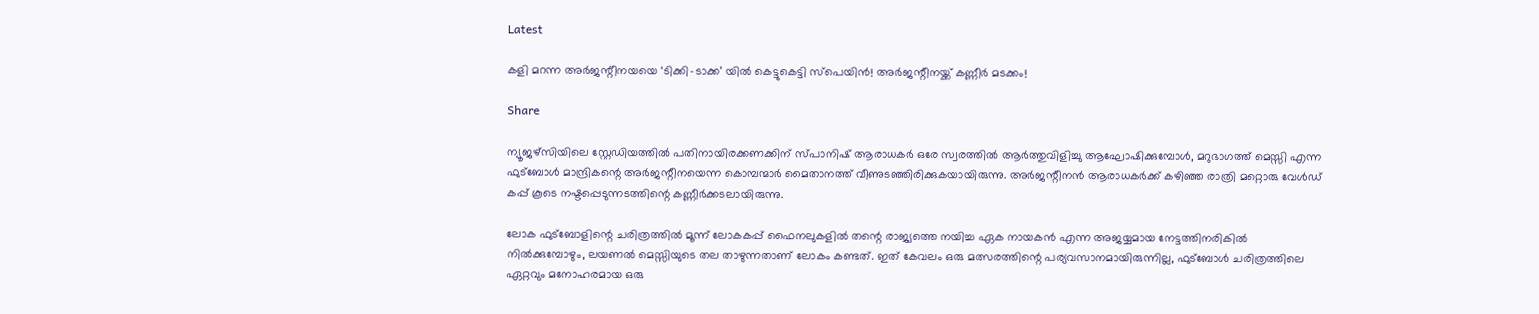Latest

കളി മറന്ന അർജന്റീനയയെ ‘ടിക്കി-ടാക്ക’ യിൽ കെട്ടുകെട്ടി സ്പെയിൻ! അർജന്റീനയ്ക്ക് കണ്ണീർ മടക്കം!

Share

ന്യൂജഴ്‌സിയിലെ സ്റ്റേഡിയത്തിൽ പതിനായിരക്കണക്കിന് സ്പാനിഷ് ആരാധകർ ഒരേ സ്വരത്തിൽ ആർത്തുവിളിച്ചു ആഘോഷിക്കുമ്പോൾ, മറുഭാഗത്ത് മെസ്സി എന്ന ഫുട്ബോൾ മാന്ദ്രികന്റെ അർജന്റീനയെന്ന കൊമ്പന്മാർ മൈതാനത്ത് വീണുടഞ്ഞിരിക്കുകയായിരുന്നു. അർജന്റീനൻ ആരാധകർക്ക് കഴിഞ്ഞ രാത്രി മറ്റൊരു വേൾഡ് കപ്പ്‌ കൂടെ നഷ്ടപ്പെടുന്നടത്തിന്റെ കണ്ണീർക്കടലായിരുന്നു.

ലോക ഫുട്ബോളിന്റെ ചരിത്രത്തിൽ മൂന്ന് ലോകകപ്പ് ഫൈനലുകളിൽ തന്റെ രാജ്യത്തെ നയിച്ച ഏക നായകൻ എന്ന അജയ്യമായ നേട്ടത്തിനരികിൽ നിൽക്കുമ്പോഴും, ലയണൽ മെസ്സിയുടെ തല താഴുന്നതാണ് ലോകം കണ്ടത്. ഇത് കേവലം ഒരു മത്സരത്തിന്റെ പര്യവസാനമായിരുന്നില്ല, ഫുട്ബോൾ ചരിത്രത്തിലെ ഏറ്റവും മനോഹരമായ ഒരു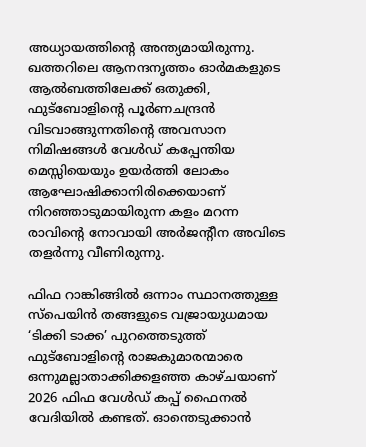അധ്യായത്തിന്റെ അന്ത്യമായിരുന്നു. ഖത്തറിലെ ആനന്ദനൃത്തം ഓർമകളുടെ ആൽബത്തിലേക്ക് ഒതുക്കി, ഫുട്ബോളിന്റെ പൂർണചന്ദ്രൻ വിടവാങ്ങുന്നതിന്റെ അവസാന നിമിഷങ്ങൾ വേൾഡ് കപ്പേന്തിയ മെസ്സിയെയും ഉയർത്തി ലോകം ആഘോഷിക്കാനിരിക്കെയാണ് നിറഞ്ഞാടുമായിരുന്ന കളം മറന്ന രാവിന്റെ നോവായി അർജന്റീന അവിടെ തളർന്നു വീണിരുന്നു.

ഫിഫ റാങ്കിങ്ങിൽ ഒന്നാം സ്ഥാനത്തുള്ള സ്പെയിൻ തങ്ങളുടെ വജ്രായുധമായ ‘ടിക്കി ടാക്ക’ പുറത്തെടുത്ത് ഫുട്ബോളിന്റെ രാജകുമാരന്മാരെ ഒന്നുമല്ലാതാക്കിക്കളഞ്ഞ കാഴ്ചയാണ് 2026 ഫിഫ വേൾഡ് കപ്പ്‌ ഫൈനൽ വേദിയിൽ കണ്ടത്. ഓന്തെടുക്കാൻ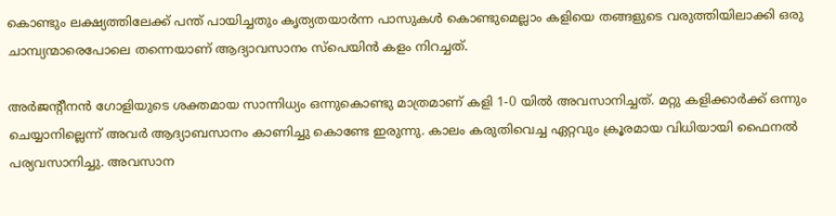കൊണ്ടും ലക്ഷ്യത്തിലേക്ക് പന്ത് പായിച്ചതും കൃത്യതയാർന്ന പാസുകൾ കൊണ്ടുമെല്ലാം കളിയെ തങ്ങളുടെ വരുത്തിയിലാക്കി ഒരു ചാമ്പ്യന്മാരെപോലെ തന്നെയാണ് ആദ്യാവസാനം സ്പെയിൻ കളം നിറച്ചത്.

അർജന്റീനൻ ഗോളിയുടെ ശക്തമായ സാന്നിധ്യം ഒന്നുകൊണ്ടു മാത്രമാണ് കളി 1-0 യിൽ അവസാനിച്ചത്. മറ്റു കളിക്കാർക്ക് ഒന്നും ചെയ്യാനില്ലെന്ന് അവർ ആദ്യാബസാനം കാണിച്ചു കൊണ്ടേ ഇരുന്നു. കാലം കരുതിവെച്ച ഏറ്റവും ക്രൂരമായ വിധിയായി ഫൈനൽ പര്യവസാനിച്ചു. അവസാന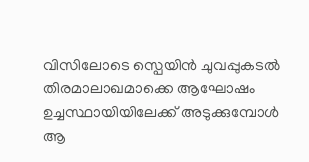വിസിലോടെ സ്പെയിൻ ചുവപ്പുകടൽ തിരമാലാഖമാക്കെ ആഘോഷം ഉച്ചസ്ഥായിയിലേക്ക് അടുക്കുമ്പോൾ ആ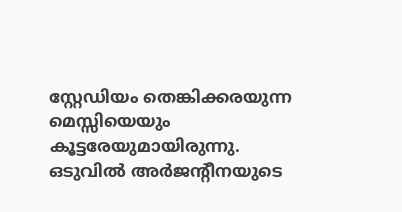സ്റ്റേഡിയം തെങ്കിക്കരയുന്ന മെസ്സിയെയും കൂട്ടരേയുമായിരുന്നു. ഒടുവിൽ അർജന്റീനയുടെ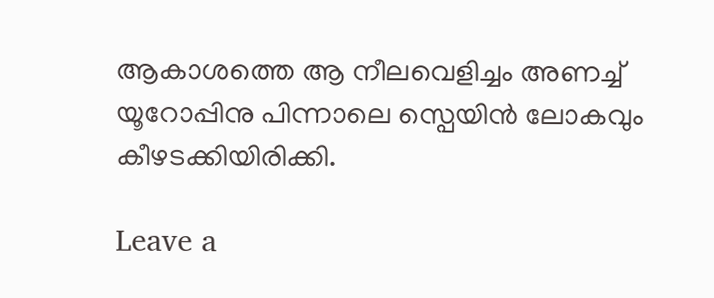ആകാശത്തെ ആ നീലവെളിച്ചം അണച്ച് യൂറോപ്പിനു പിന്നാലെ സ്പെയിൻ ലോകവും കീഴടക്കിയിരിക്കി.

Leave a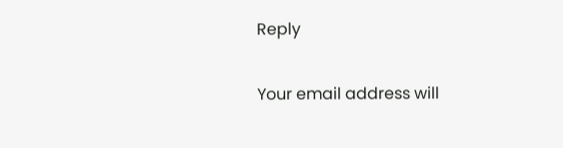Reply

Your email address will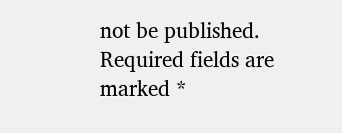not be published. Required fields are marked *